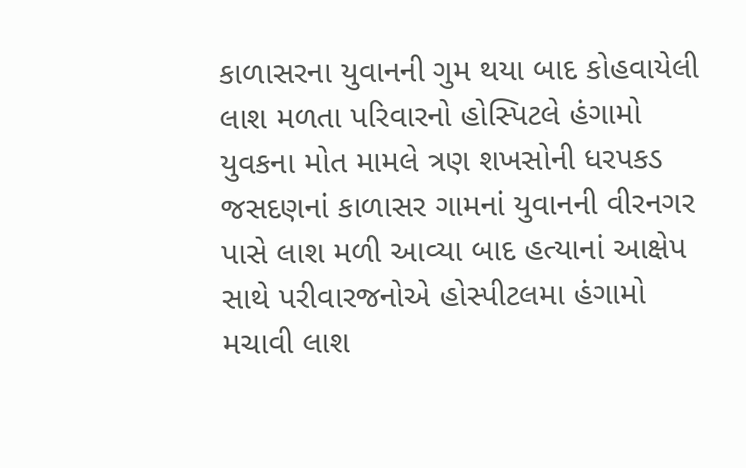કાળાસરના યુવાનની ગુમ થયા બાદ કોહવાયેલી લાશ મળતા પરિવારનો હોસ્પિટલે હંગામો
યુવકના મોત મામલે ત્રણ શખસોની ધરપકડ
જસદણનાં કાળાસર ગામનાં યુવાનની વીરનગર પાસે લાશ મળી આવ્યા બાદ હત્યાનાં આક્ષેપ સાથે પરીવારજનોએ હોસ્પીટલમા હંગામો મચાવી લાશ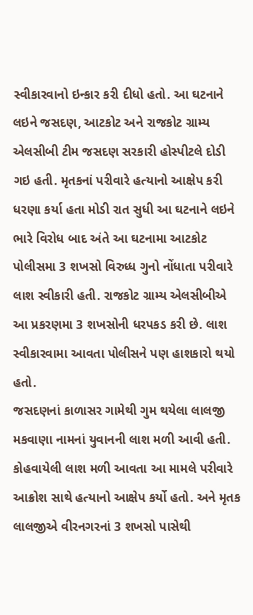સ્વીકારવાનો ઇન્કાર કરી દીધો હતો. આ ઘટનાને લઇને જસદણ, આટકોટ અને રાજકોટ ગ્રામ્ય એલસીબી ટીમ જસદણ સરકારી હોસ્પીટલે દોડી ગઇ હતી. મૃતકનાં પરીવારે હત્યાનો આક્ષેપ કરી ધરણા કર્યા હતા મોડી રાત સુધી આ ઘટનાને લઇને ભારે વિરોધ બાદ અંતે આ ઘટનામા આટકોટ પોલીસમા 3 શખસો વિરુધ્ધ ગુનો નોંધાતા પરીવારે લાશ સ્વીકારી હતી. રાજકોટ ગ્રામ્ય એલસીબીએ આ પ્રકરણમા 3 શખસોની ધરપકડ કરી છે. લાશ સ્વીકારવામા આવતા પોલીસને પણ હાશકારો થયો હતો.
જસદણનાં કાળાસર ગામેથી ગુમ થયેલા લાલજી મકવાણા નામનાં યુવાનની લાશ મળી આવી હતી. કોહવાયેલી લાશ મળી આવતા આ મામલે પરીવારે આક્રોશ સાથે હત્યાનો આક્ષેપ કર્યો હતો. અને મૃતક લાલજીએ વીરનગરનાં 3 શખસો પાસેથી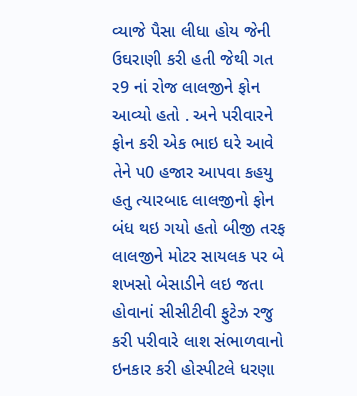વ્યાજે પૈસા લીધા હોય જેની ઉઘરાણી કરી હતી જેથી ગત ર9 નાં રોજ લાલજીને ફોન આવ્યો હતો . અને પરીવારને ફોન કરી એક ભાઇ ઘરે આવે તેને પ0 હજાર આપવા કહયુ હતુ ત્યારબાદ લાલજીનો ફોન બંધ થઇ ગયો હતો બીજી તરફ લાલજીને મોટર સાયલક પર બે શખસો બેસાડીને લઇ જતા હોવાનાં સીસીટીવી ફુટેઝ રજુ કરી પરીવારે લાશ સંભાળવાનો ઇનકાર કરી હોસ્પીટલે ધરણા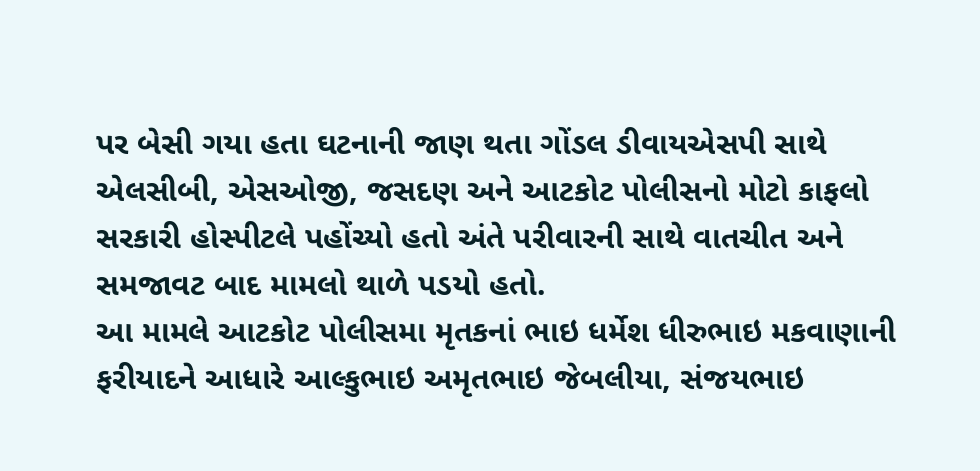પર બેસી ગયા હતા ઘટનાની જાણ થતા ગોંડલ ડીવાયએસપી સાથે એલસીબી, એસઓજી, જસદણ અને આટકોટ પોલીસનો મોટો કાફલો સરકારી હોસ્પીટલે પહોંચ્યો હતો અંતે પરીવારની સાથે વાતચીત અને સમજાવટ બાદ મામલો થાળે પડયો હતો.
આ મામલે આટકોટ પોલીસમા મૃતકનાં ભાઇ ધર્મેશ ધીરુભાઇ મકવાણાની ફરીયાદને આધારે આલ્કુભાઇ અમૃતભાઇ જેબલીયા, સંજયભાઇ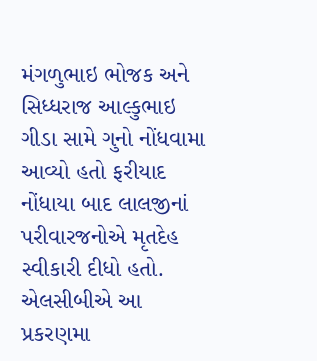મંગળુભાઇ ભોજક અને સિધ્ધરાજ આલ્કુભાઇ ગીડા સામે ગુનો નોંધવામા આવ્યો હતો ફરીયાદ નોંધાયા બાદ લાલજીનાં પરીવારજનોએ મૃતદેહ સ્વીકારી દીધો હતો. એલસીબીએ આ પ્રકરણમા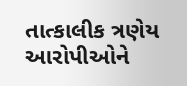તાત્કાલીક ત્રણેય આરોપીઓને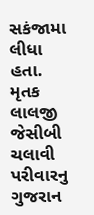સકંજામા લીધા હતા. મૃતક લાલજી જેસીબી ચલાવી પરીવારનુ ગુજરાન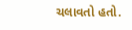ચલાવતો હતો.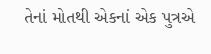તેનાં મોતથી એકનાં એક પુત્રએ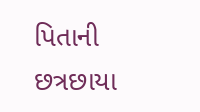પિતાની છત્રછાયા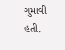ગુમાવી હતી.